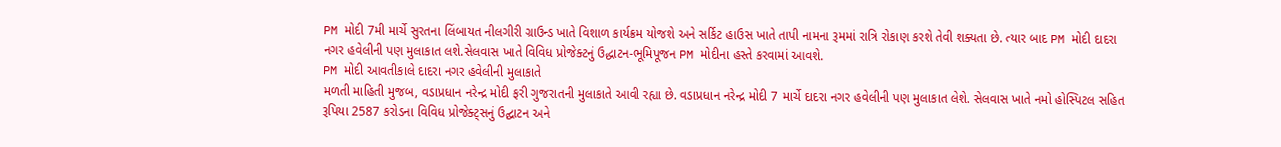PM મોદી 7મી માર્ચે સુરતના લિંબાયત નીલગીરી ગ્રાઉન્ડ ખાતે વિશાળ કાર્યક્રમ યોજશે અને સર્કિટ હાઉસ ખાતે તાપી નામના રૂમમાં રાત્રિ રોકાણ કરશે તેવી શક્યતા છે. ત્યાર બાદ PM મોદી દાદરા નગર હવેલીની પણ મુલાકાત લશે.સેલવાસ ખાતે વિવિધ પ્રોજેક્ટનું ઉદ્ધાટન-ભૂમિપૂજન PM મોદીના હસ્તે કરવામાં આવશે.
PM મોદી આવતીકાલે દાદરા નગર હવેલીની મુલાકાતે
મળતી માહિતી મુજબ, વડાપ્રધાન નરેન્દ્ર મોદી ફરી ગુજરાતની મુલાકાતે આવી રહ્યા છે. વડાપ્રધાન નરેન્દ્ર મોદી 7 માર્ચે દાદરા નગર હવેલીની પણ મુલાકાત લેશે. સેલવાસ ખાતે નમો હોસ્પિટલ સહિત રૂપિયા 2587 કરોડના વિવિધ પ્રોજેક્ટ્સનું ઉદ્ઘાટન અને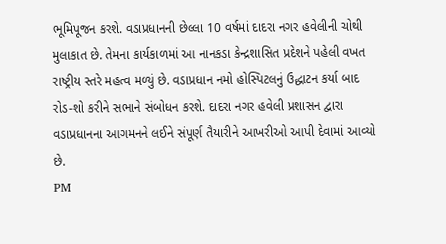ભૂમિપૂજન કરશે. વડાપ્રધાનની છેલ્લા 10 વર્ષમાં દાદરા નગર હવેલીની ચોથી મુલાકાત છે. તેમના કાર્યકાળમાં આ નાનકડા કેન્દ્રશાસિત પ્રદેશને પહેલી વખત રાષ્ટ્રીય સ્તરે મહત્વ મળ્યું છે. વડાપ્રધાન નમો હોસ્પિટલનું ઉદ્ધાટન કર્યા બાદ રોડ-શો કરીને સભાને સંબોધન કરશે. દાદરા નગર હવેલી પ્રશાસન દ્વારા વડાપ્રધાનના આગમનને લઈને સંપૂર્ણ તૈયારીને આખરીઓ આપી દેવામાં આવ્યો છે.
PM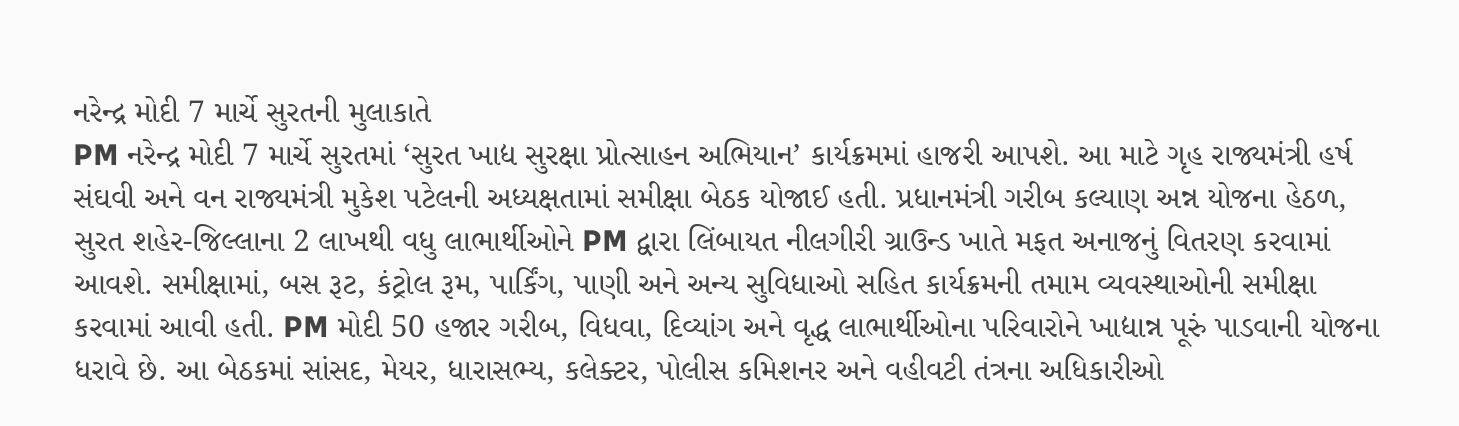નરેન્દ્ર મોદી 7 માર્ચે સુરતની મુલાકાતે
PM નરેન્દ્ર મોદી 7 માર્ચે સુરતમાં ‘સુરત ખાદ્ય સુરક્ષા પ્રોત્સાહન અભિયાન’ કાર્યક્રમમાં હાજરી આપશે. આ માટે ગૃહ રાજ્યમંત્રી હર્ષ સંઘવી અને વન રાજ્યમંત્રી મુકેશ પટેલની અધ્યક્ષતામાં સમીક્ષા બેઠક યોજાઈ હતી. પ્રધાનમંત્રી ગરીબ કલ્યાણ અન્ન યોજના હેઠળ, સુરત શહેર-જિલ્લાના 2 લાખથી વધુ લાભાર્થીઓને PM દ્વારા લિંબાયત નીલગીરી ગ્રાઉન્ડ ખાતે મફત અનાજનું વિતરણ કરવામાં આવશે. સમીક્ષામાં, બસ રૂટ, કંટ્રોલ રૂમ, પાર્કિંગ, પાણી અને અન્ય સુવિધાઓ સહિત કાર્યક્રમની તમામ વ્યવસ્થાઓની સમીક્ષા કરવામાં આવી હતી. PM મોદી 50 હજાર ગરીબ, વિધવા, દિવ્યાંગ અને વૃદ્ધ લાભાર્થીઓના પરિવારોને ખાદ્યાન્ન પૂરું પાડવાની યોજના ધરાવે છે. આ બેઠકમાં સાંસદ, મેયર, ધારાસભ્ય, કલેક્ટર, પોલીસ કમિશનર અને વહીવટી તંત્રના અધિકારીઓ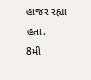હાજર રહ્યા હતા.
8મી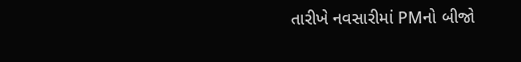તારીખે નવસારીમાં PMનો બીજો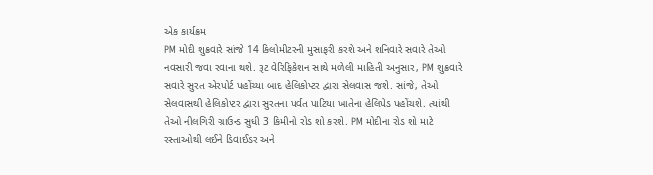એક કાર્યક્રમ
PM મોદી શુક્રવારે સાંજે 14 કિલોમીટરની મુસાફરી કરશે અને શનિવારે સવારે તેઓ નવસારી જવા રવાના થશે. રૂટ વેરિફિકેશન સાથે મળેલી માહિતી અનુસાર, PM શુક્રવારે સવારે સુરત એરપોર્ટ પહોંચ્યા બાદ હેલિકોપ્ટર દ્વારા સેલવાસ જશે. સાંજે, તેઓ સેલવાસથી હેલિકોપ્ટર દ્વારા સુરતના પર્વત પાટિયા ખાતેના હેલિપેડ પહોંચશે. ત્યાંથી તેઓ નીલગિરી ગ્રાઉન્ડ સુધી 3 કિમીનો રોડ શો કરશે. PM મોદીના રોડ શો માટે રસ્તાઓથી લઈને ડિવાઈડર અને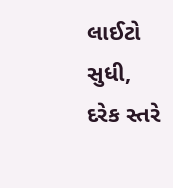લાઈટો સુધી, દરેક સ્તરે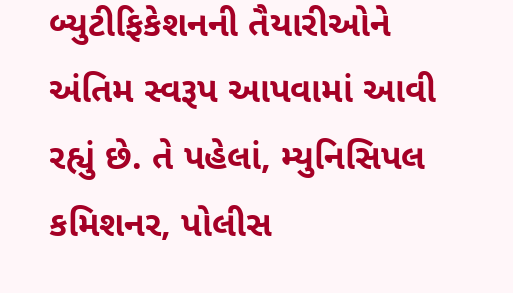બ્યુટીફિકેશનની તૈયારીઓને અંતિમ સ્વરૂપ આપવામાં આવી રહ્યું છે. તે પહેલાં, મ્યુનિસિપલ કમિશનર, પોલીસ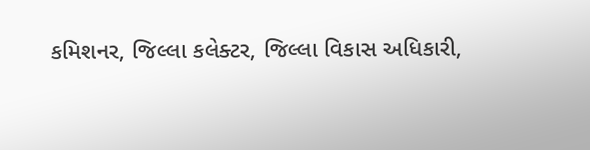કમિશનર, જિલ્લા કલેક્ટર, જિલ્લા વિકાસ અધિકારી,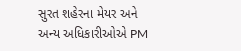સુરત શહેરના મેયર અને અન્ય અધિકારીઓએ PM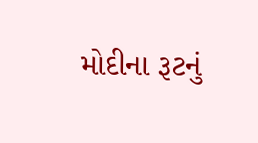મોદીના રૂટનું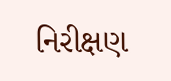નિરીક્ષણ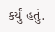કર્યું હતું.